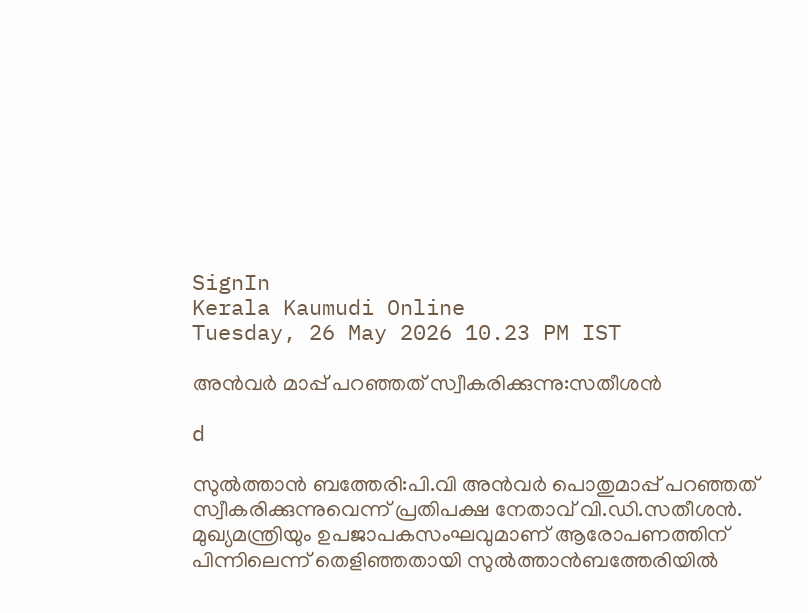SignIn
Kerala Kaumudi Online
Tuesday, 26 May 2026 10.23 PM IST

അൻവർ മാപ്പ് പറഞ്ഞത് സ്വീകരിക്കുന്നു:സതീശൻ

d

സുൽത്താൻ ബത്തേരി:പി.വി അൻവർ പൊതുമാപ്പ് പറഞ്ഞത് സ്വീകരിക്കുന്നുവെന്ന് പ്രതിപക്ഷ നേതാവ് വി.ഡി.സതീശൻ. മുഖ്യമന്ത്രിയും ഉപജാപകസംഘവുമാണ് ആരോപണത്തിന് പിന്നിലെന്ന് തെളിഞ്ഞതായി സുൽത്താൻബത്തേരിയിൽ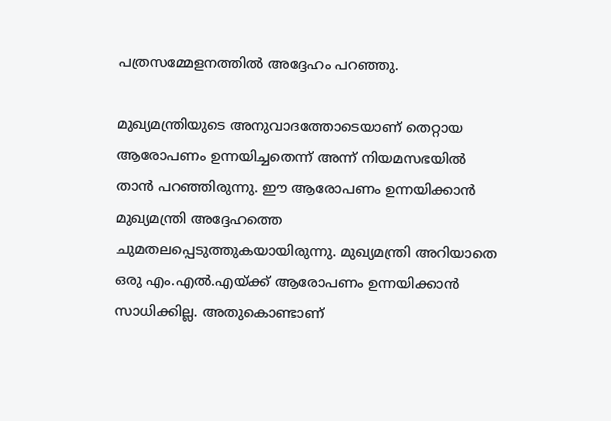പത്രസമ്മേളനത്തിൽ അദ്ദേഹം പറഞ്ഞു.

മുഖ്യമന്ത്രിയുടെ അനുവാദത്തോടെയാണ് തെറ്റായ ആരോപണം ഉന്നയിച്ചതെന്ന് അന്ന് നിയമസഭയിൽ താൻ പറഞ്ഞിരുന്നു. ഈ ആരോപണം ഉന്നയിക്കാൻ മുഖ്യമന്ത്രി അദ്ദേഹത്തെ ചുമതലപ്പെടുത്തുകയായിരുന്നു. മുഖ്യമന്ത്രി അറിയാതെ ഒരു എം.എൽ.എയ്ക്ക് ആരോപണം ഉന്നയിക്കാൻ സാധിക്കില്ല. അതുകൊണ്ടാണ്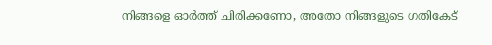നിങ്ങളെ ഓർത്ത് ചിരിക്കണോ, അതോ നിങ്ങളുടെ ഗതികേട്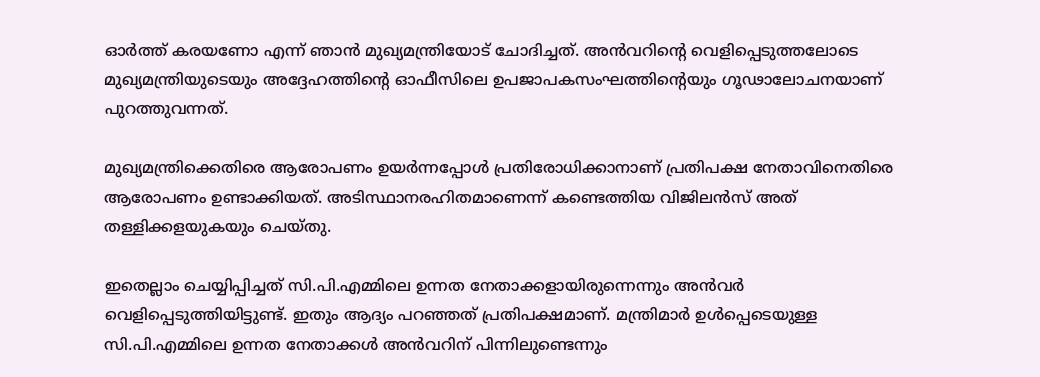ഓർത്ത് കരയണോ എന്ന് ഞാൻ മുഖ്യമന്ത്രിയോട് ചോദിച്ചത്. അൻവറിന്റെ വെളിപ്പെടുത്തലോടെ മുഖ്യമന്ത്രിയുടെയും അദ്ദേഹത്തിന്റെ ഓഫീസിലെ ഉപജാപകസംഘത്തിന്റെയും ഗൂഢാലോചനയാണ് പുറത്തുവന്നത്.

മുഖ്യമന്ത്രിക്കെതിരെ ആരോപണം ഉയർന്നപ്പോൾ പ്രതിരോധിക്കാനാണ് പ്രതിപക്ഷ നേതാവിനെതിരെ ആരോപണം ഉണ്ടാക്കിയത്. അടിസ്ഥാനരഹിതമാണെന്ന് കണ്ടെത്തിയ വിജിലൻസ് അത് തള്ളിക്കളയുകയും ചെയ്തു.

ഇതെല്ലാം ചെയ്യിപ്പിച്ചത് സി.പി.എമ്മിലെ ഉന്നത നേതാക്കളായിരുന്നെന്നും അൻവർ വെളിപ്പെടുത്തിയിട്ടുണ്ട്. ഇതും ആദ്യം പറഞ്ഞത് പ്രതിപക്ഷമാണ്. മന്ത്രിമാർ ഉൾപ്പെടെയുള്ള സി.പി.എമ്മിലെ ഉന്നത നേതാക്കൾ അൻവറിന് പിന്നിലുണ്ടെന്നും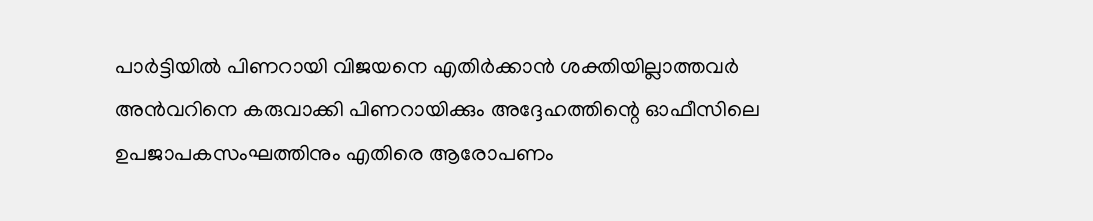പാർട്ടിയിൽ പിണറായി വിജയനെ എതിർക്കാൻ ശക്തിയില്ലാത്തവർ അൻവറിനെ കരുവാക്കി പിണറായിക്കും അദ്ദേഹത്തിന്റെ ഓഫീസിലെ ഉപജാപകസംഘത്തിനും എതിരെ ആരോപണം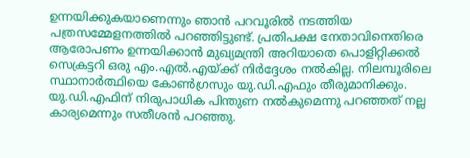ഉന്നയിക്കുകയാണെന്നും ഞാൻ പറവൂരിൽ നടത്തിയ പത്രസമ്മേളനത്തിൽ പറഞ്ഞിട്ടുണ്ട്. പ്രതിപക്ഷ നേതാവിനെതിരെ ആരോപണം ഉന്നയിക്കാൻ മുഖ്യമന്ത്രി അറിയാതെ പൊളിറ്റിക്കൽ സെക്രട്ടറി ഒരു എം.എൽ.എയ്ക്ക് നിർദ്ദേശം നൽകില്ല. നിലമ്പൂരിലെ സ്ഥാനാർത്ഥിയെ കോൺഗ്രസും യു.ഡി.എഫും തീരുമാനിക്കും. യു.ഡി.എഫിന് നിരുപാധിക പിന്തുണ നൽകുമെന്നു പറഞ്ഞത് നല്ല കാര്യമെന്നും സതീശൻ പറഞ്ഞു.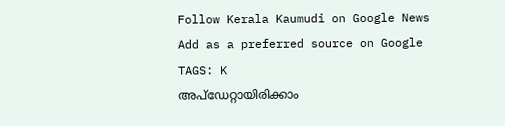Follow Kerala Kaumudi on Google News Add as a preferred source on Google
TAGS: K
അപ്ഡേറ്റായിരിക്കാം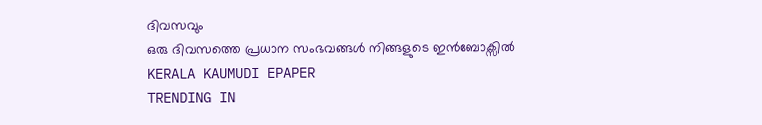ദിവസവും
ഒരു ദിവസത്തെ പ്രധാന സംഭവങ്ങൾ നിങ്ങളുടെ ഇൻബോക്സിൽ
KERALA KAUMUDI EPAPER
TRENDING IN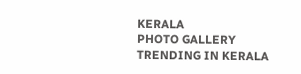KERALA
PHOTO GALLERY
TRENDING IN KERALA